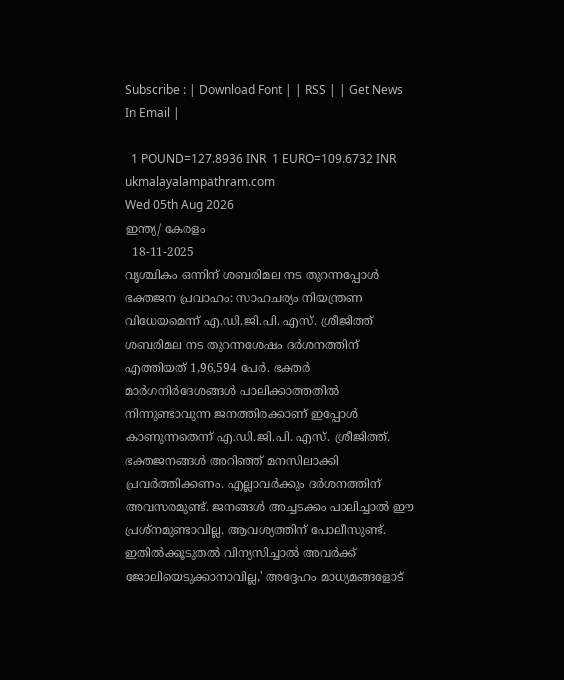Subscribe : | Download Font | | RSS | | Get News In Email |

  1 POUND=127.8936 INR  1 EURO=109.6732 INR
ukmalayalampathram.com
Wed 05th Aug 2026
ഇന്ത്യ/ കേരളം
  18-11-2025
വൃശ്ചികം ഒന്നിന് ശബരിമല നട തുറന്നപ്പോള്‍ ഭക്തജന പ്രവാഹം: സാഹചര്യം നിയന്ത്രണ വിധേയമെന്ന് എ.ഡി.ജി.പി. എസ്. ശ്രീജിത്ത്
ശബരിമല നട തുറന്നശേഷം ദര്‍ശനത്തിന് എത്തിയത് 1,96,594 പേര്‍. ഭക്തര്‍ മാര്‍ഗനിര്‍ദേശങ്ങള്‍ പാലിക്കാത്തതില്‍ നിന്നുണ്ടാവുന്ന ജനത്തിരക്കാണ് ഇപ്പോള്‍ കാണുന്നതെന്ന് എ.ഡി.ജി.പി. എസ്. ശ്രീജിത്ത്. ഭക്തജനങ്ങള്‍ അറിഞ്ഞ് മനസിലാക്കി പ്രവര്‍ത്തിക്കണം. എല്ലാവര്‍ക്കും ദര്‍ശനത്തിന് അവസരമുണ്ട്. ജനങ്ങള്‍ അച്ചടക്കം പാലിച്ചാല്‍ ഈ പ്രശ്‌നമുണ്ടാവില്ല. ആവശ്യത്തിന് പോലീസുണ്ട്. ഇതില്‍ക്കൂടുതല്‍ വിന്യസിച്ചാല്‍ അവര്‍ക്ക് ജോലിയെടുക്കാനാവില്ല,' അദ്ദേഹം മാധ്യമങ്ങളോട്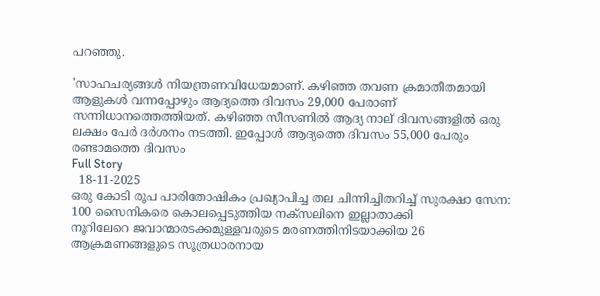പറഞ്ഞു.

'സാഹചര്യങ്ങള്‍ നിയന്ത്രണവിധേയമാണ്. കഴിഞ്ഞ തവണ ക്രമാതീതമായി ആളുകള്‍ വന്നപ്പോഴും ആദ്യത്തെ ദിവസം 29,000 പേരാണ് സന്നിധാനത്തെത്തിയത്. കഴിഞ്ഞ സീസണില്‍ ആദ്യ നാല് ദിവസങ്ങളില്‍ ഒരു ലക്ഷം പേര്‍ ദര്‍ശനം നടത്തി. ഇപ്പോള്‍ ആദ്യത്തെ ദിവസം 55,000 പേരും രണ്ടാമത്തെ ദിവസം
Full Story
  18-11-2025
ഒരു കോടി രൂപ പാരിതോഷികം പ്രഖ്യാപിച്ച തല ചിന്നിച്ചിതറിച്ച് സുരക്ഷാ സേന: 100 സൈനികരെ കൊലപ്പെടുത്തിയ നക്‌സലിനെ ഇല്ലാതാക്കി
നൂറിലേറെ ജവാന്മാരടക്കമുള്ളവരുടെ മരണത്തിനിടയാക്കിയ 26 ആക്രമണങ്ങളുടെ സൂത്രധാരനായ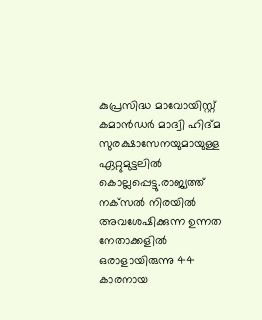കുപ്രസിദ്ധ മാവോയിസ്റ്റ് കമാന്‍ഡര്‍ മാദ്വി ഹിദ്മ സുരക്ഷാസേനയുമായുള്ള ഏറ്റുമുട്ടലില്‍ കൊല്ലപ്പെട്ടു.രാജ്യത്ത് നക്‌സല്‍ നിരയില്‍ അവശേഷിക്കുന്ന ഉന്നത നേതാക്കളില്‍ ഒരാളായിരുന്നു 44 കാരനായ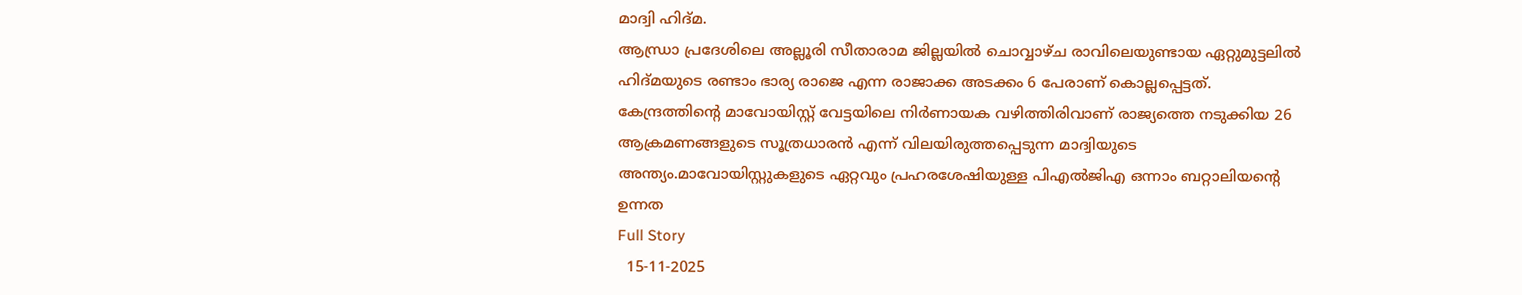മാദ്വി ഹിദ്മ.
ആന്ധ്രാ പ്രദേശിലെ അല്ലൂരി സീതാരാമ ജില്ലയില്‍ ചൊവ്വാഴ്ച രാവിലെയുണ്ടായ ഏറ്റുമുട്ടലില്‍ ഹിദ്മയുടെ രണ്ടാം ഭാര്യ രാജെ എന്ന രാജാക്ക അടക്കം 6 പേരാണ് കൊല്ലപ്പെട്ടത്. കേന്ദ്രത്തിന്റെ മാവോയിസ്റ്റ് വേട്ടയിലെ നിര്‍ണായക വഴിത്തിരിവാണ് രാജ്യത്തെ നടുക്കിയ 26 ആക്രമണങ്ങളുടെ സൂത്രധാരന്‍ എന്ന് വിലയിരുത്തപ്പെടുന്ന മാദ്വിയുടെ അന്ത്യം.മാവോയിസ്റ്റുകളുടെ ഏറ്റവും പ്രഹരശേഷിയുള്ള പിഎല്‍ജിഎ ഒന്നാം ബറ്റാലിയന്റെ ഉന്നത
Full Story
  15-11-2025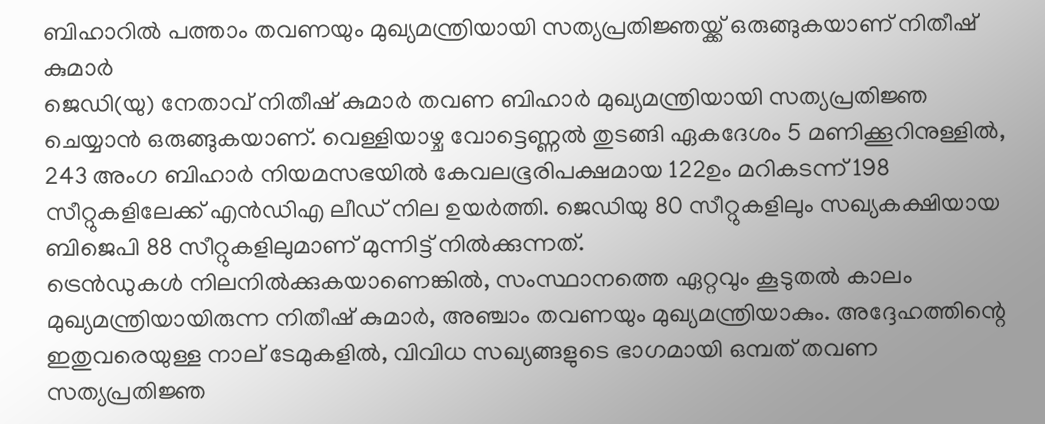ബിഹാറില്‍ പത്താം തവണയും മുഖ്യമന്ത്രിയായി സത്യപ്രതിജ്ഞയ്ക്ക് ഒരുങ്ങുകയാണ് നിതീഷ് കുമാര്‍
ജെഡി(യു) നേതാവ് നിതീഷ് കുമാര്‍ തവണ ബിഹാര്‍ മുഖ്യമന്ത്രിയായി സത്യപ്രതിജ്ഞ ചെയ്യാന്‍ ഒരുങ്ങുകയാണ്. വെള്ളിയാഴ്ച വോട്ടെണ്ണല്‍ തുടങ്ങി ഏകദേശം 5 മണിക്കൂറിനുള്ളില്‍, 243 അംഗ ബിഹാര്‍ നിയമസഭയില്‍ കേവലഭൂരിപക്ഷമായ 122ഉം മറികടന്ന് 198 സീറ്റുകളിലേക്ക് എന്‍ഡിഎ ലീഡ് നില ഉയര്‍ത്തി. ജെഡിയു 80 സീറ്റുകളിലും സഖ്യകക്ഷിയായ ബിജെപി 88 സീറ്റുകളിലുമാണ് മുന്നിട്ട് നില്‍ക്കുന്നത്.
ട്രെന്‍ഡുകള്‍ നിലനില്‍ക്കുകയാണെങ്കില്‍, സംസ്ഥാനത്തെ ഏറ്റവും കൂടുതല്‍ കാലം മുഖ്യമന്ത്രിയായിരുന്ന നിതീഷ് കുമാര്‍, അഞ്ചാം തവണയും മുഖ്യമന്ത്രിയാകും. അദ്ദേഹത്തിന്റെ ഇതുവരെയുള്ള നാല് ടേമുകളില്‍, വിവിധ സഖ്യങ്ങളുടെ ഭാഗമായി ഒമ്പത് തവണ സത്യപ്രതിജ്ഞ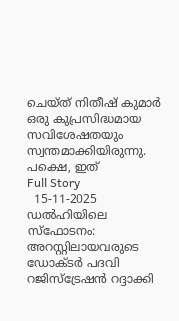ചെയ്ത് നിതീഷ് കുമാര്‍ ഒരു കുപ്രസിദ്ധമായ സവിശേഷതയും സ്വന്തമാക്കിയിരുന്നു. പക്ഷെ, ഇത്
Full Story
  15-11-2025
ഡല്‍ഹിയിലെ സ്‌ഫോടനം: അറസ്റ്റിലായവരുടെ ഡോക്ടര്‍ പദവി റജിസ്ട്രേഷന്‍ റദ്ദാക്കി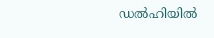ഡല്‍ഹിയില്‍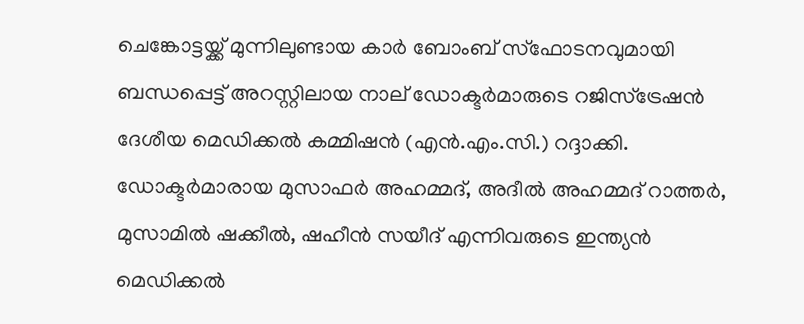ചെങ്കോട്ടയ്ക്ക് മുന്നിലുണ്ടായ കാര്‍ ബോംബ് സ്‌ഫോടനവുമായി ബന്ധപ്പെട്ട് അറസ്റ്റിലായ നാല് ഡോക്ടര്‍മാരുടെ റജിസ്ട്രേഷന്‍ ദേശീയ മെഡിക്കല്‍ കമ്മിഷന്‍ (എന്‍.എം.സി.) റദ്ദാക്കി. ഡോക്ടര്‍മാരായ മുസാഫര്‍ അഹമ്മദ്, അദീല്‍ അഹമ്മദ് റാത്തര്‍, മുസാമില്‍ ഷക്കീല്‍, ഷഹീന്‍ സയീദ് എന്നിവരുടെ ഇന്ത്യന്‍ മെഡിക്കല്‍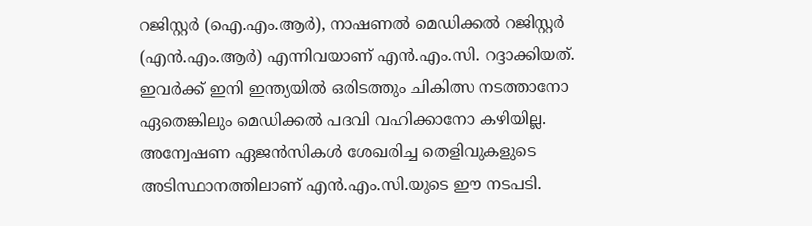റജിസ്റ്റര്‍ (ഐ.എം.ആര്‍), നാഷണല്‍ മെഡിക്കല്‍ റജിസ്റ്റര്‍ (എന്‍.എം.ആര്‍) എന്നിവയാണ് എന്‍.എം.സി. റദ്ദാക്കിയത്.
ഇവര്‍ക്ക് ഇനി ഇന്ത്യയില്‍ ഒരിടത്തും ചികിത്സ നടത്താനോ ഏതെങ്കിലും മെഡിക്കല്‍ പദവി വഹിക്കാനോ കഴിയില്ല. അന്വേഷണ ഏജന്‍സികള്‍ ശേഖരിച്ച തെളിവുകളുടെ അടിസ്ഥാനത്തിലാണ് എന്‍.എം.സി.യുടെ ഈ നടപടി.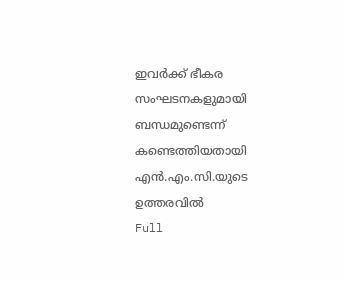ഇവര്‍ക്ക് ഭീകര സംഘടനകളുമായി ബന്ധമുണ്ടെന്ന് കണ്ടെത്തിയതായി എന്‍.എം.സി.യുടെ ഉത്തരവില്‍
Full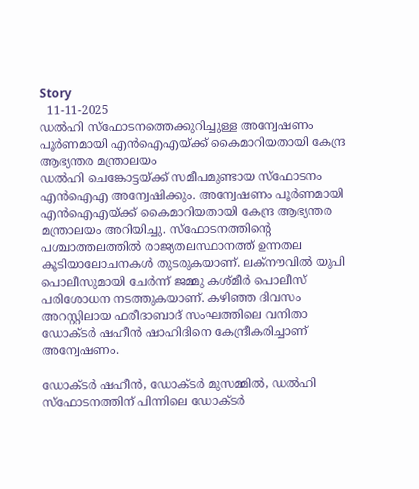Story
  11-11-2025
ഡല്‍ഹി സ്‌ഫോടനത്തെക്കുറിച്ചുള്ള അന്വേഷണം പൂര്‍ണമായി എന്‍ഐഎയ്ക്ക് കൈമാറിയതായി കേന്ദ്ര ആഭ്യന്തര മന്ത്രാലയം
ഡല്‍ഹി ചെങ്കോട്ടയ്ക്ക് സമീപമുണ്ടായ സ്‌ഫോടനം എന്‍ഐഎ അന്വേഷിക്കും. അന്വേഷണം പൂര്‍ണമായി എന്‍ഐഎയ്ക്ക് കൈമാറിയതായി കേന്ദ്ര ആഭ്യന്തര മന്ത്രാലയം അറിയിച്ചു. സ്‌ഫോടനത്തിന്റെ പശ്ചാത്തലത്തില്‍ രാജ്യതലസ്ഥാനത്ത് ഉന്നതല കൂടിയാലോചനകള്‍ തുടരുകയാണ്. ലക്‌നൗവില്‍ യുപി പൊലീസുമായി ചേര്‍ന്ന് ജമ്മു കശ്മീര്‍ പൊലീസ് പരിശോധന നടത്തുകയാണ്. കഴിഞ്ഞ ദിവസം അറസ്റ്റിലായ ഫരീദാബാദ് സംഘത്തിലെ വനിതാ ഡോക്ടര്‍ ഷഹീന്‍ ഷാഹിദിനെ കേന്ദ്രീകരിച്ചാണ് അന്വേഷണം.

ഡോക്ടര്‍ ഷഹീന്‍, ഡോക്ടര്‍ മുസമ്മില്‍, ഡല്‍ഹി സ്‌ഫോടനത്തിന് പിന്നിലെ ഡോക്ടര്‍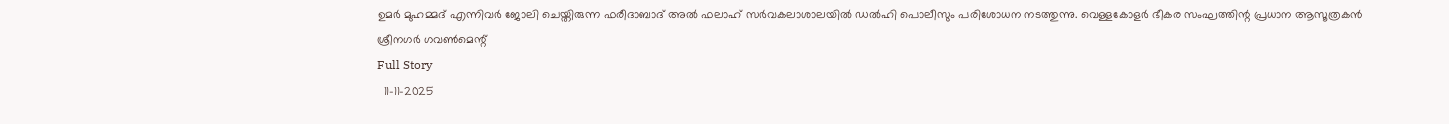ഉമര്‍ മുഹമ്മദ് എന്നിവര്‍ ജോലി ചെയ്തിരുന്ന ഫരീദാബാദ് അല്‍ ഫലാഹ് സര്‍വകലാശാലയില്‍ ഡല്‍ഹി പൊലീസും പരിശോധന നടത്തുന്നു. വെള്ളകോളര്‍ ഭീകര സംഘത്തിന്റ പ്രധാന ആസൂത്രകന്‍ ശ്രീനഗര്‍ ഗവണ്‍മെന്റ്
Full Story
  11-11-2025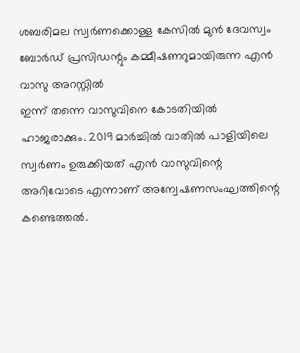ശബരിമല സ്വര്‍ണക്കൊള്ള കേസില്‍ മുന്‍ ദേവസ്വം ബോര്‍ഡ് പ്രസിഡന്റും കമ്മീഷണറുമായിരുന്ന എന്‍ വാസു അറസ്റ്റില്‍
ഇന്ന് തന്നെ വാസുവിനെ കോടതിയില്‍ ഹാജരാക്കും. 2019 മാര്‍ച്ചില്‍ വാതില്‍ പാളിയിലെ സ്വര്‍ണം ഉരുക്കിയത് എന്‍ വാസുവിന്റെ അറിവോടെ എന്നാണ് അന്വേഷണസംഘത്തിന്റെ കണ്ടെത്തല്‍.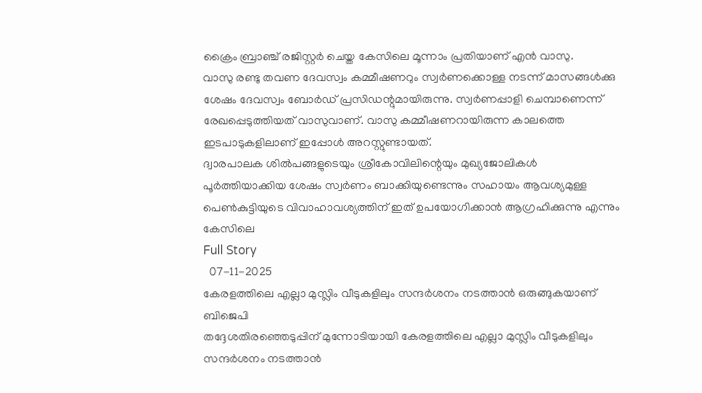ക്രൈം ബ്രാഞ്ച് രജിസ്റ്റര്‍ ചെയ്ത കേസിലെ മൂന്നാം പ്രതിയാണ് എന്‍ വാസു.
വാസു രണ്ടു തവണ ദേവസ്വം കമ്മീഷണറും സ്വര്‍ണക്കൊള്ള നടന്ന് മാസങ്ങള്‍ക്കു ശേഷം ദേവസ്വം ബോര്‍ഡ് പ്രസിഡന്റുമായിരുന്നു. സ്വര്‍ണപ്പാളി ചെമ്പാണെന്ന് രേഖപ്പെടുത്തിയത് വാസുവാണ്. വാസു കമ്മീഷണറായിരുന്ന കാലത്തെ ഇടപാടുകളിലാണ് ഇപ്പോള്‍ അറസ്റ്റുണ്ടായത്.
ദ്വാരപാലക ശില്‍പങ്ങളുടെയും ശ്രീകോവിലിന്റെയും മുഖ്യജോലികള്‍ പൂര്‍ത്തിയാക്കിയ ശേഷം സ്വര്‍ണം ബാക്കിയുണ്ടെന്നും സഹായം ആവശ്യമുള്ള പെണ്‍കുട്ടിയുടെ വിവാഹാവശ്യത്തിന് ഇത് ഉപയോഗിക്കാന്‍ ആഗ്രഹിക്കുന്നു എന്നും കേസിലെ
Full Story
  07-11-2025
കേരളത്തിലെ എല്ലാ മുസ്ലിം വീടുകളിലും സന്ദര്‍ശനം നടത്താന്‍ ഒരുങ്ങുകയാണ് ബിജെപി
തദ്ദേശതിരഞ്ഞെടുപ്പിന് മുന്നോടിയായി കേരളത്തിലെ എല്ലാ മുസ്ലിം വീടുകളിലും സന്ദര്‍ശനം നടത്താന്‍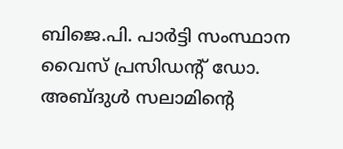ബിജെ.പി. പാര്‍ട്ടി സംസ്ഥാന വൈസ് പ്രസിഡന്റ് ഡോ. അബ്ദുള്‍ സലാമിന്റെ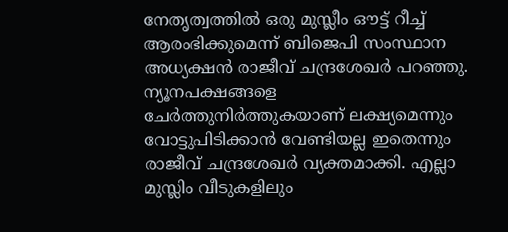നേതൃത്വത്തില്‍ ഒരു മുസ്ലീം ഔട്ട് റീച്ച് ആരംഭിക്കുമെന്ന് ബിജെപി സംസ്ഥാന അധ്യക്ഷന്‍ രാജീവ് ചന്ദ്രശേഖര്‍ പറഞ്ഞു.
ന്യൂനപക്ഷങ്ങളെ ചേര്‍ത്തുനിര്‍ത്തുകയാണ് ലക്ഷ്യമെന്നും വോട്ടുപിടിക്കാന്‍ വേണ്ടിയല്ല ഇതെന്നും രാജീവ് ചന്ദ്രശേഖര്‍ വ്യക്തമാക്കി. എല്ലാ മുസ്ലിം വീടുകളിലും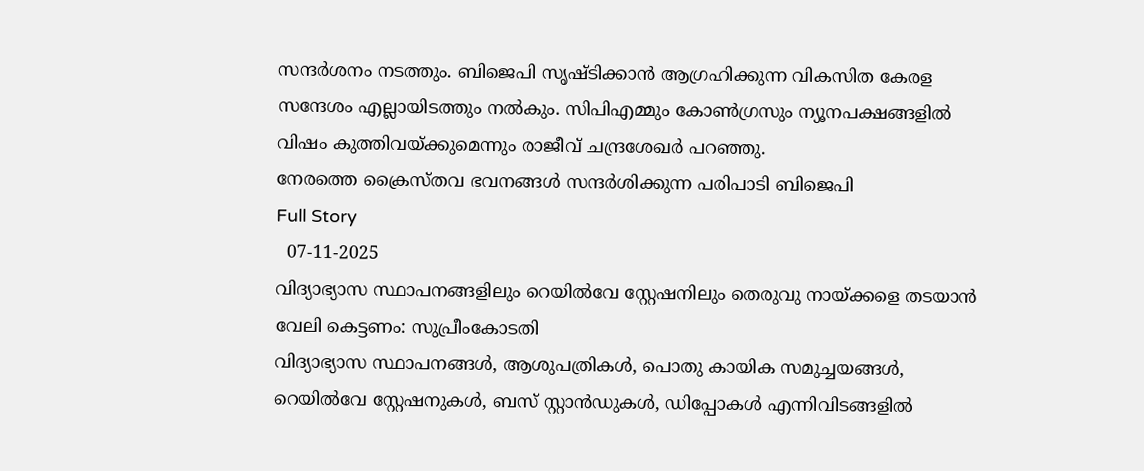സന്ദര്‍ശനം നടത്തും. ബിജെപി സൃഷ്ടിക്കാന്‍ ആഗ്രഹിക്കുന്ന വികസിത കേരള സന്ദേശം എല്ലായിടത്തും നല്‍കും. സിപിഎമ്മും കോണ്‍ഗ്രസും ന്യൂനപക്ഷങ്ങളില്‍ വിഷം കുത്തിവയ്ക്കുമെന്നും രാജീവ് ചന്ദ്രശേഖര്‍ പറഞ്ഞു.
നേരത്തെ ക്രൈസ്തവ ഭവനങ്ങള്‍ സന്ദര്‍ശിക്കുന്ന പരിപാടി ബിജെപി
Full Story
  07-11-2025
വിദ്യാഭ്യാസ സ്ഥാപനങ്ങളിലും റെയില്‍വേ സ്റ്റേഷനിലും തെരുവു നായ്ക്കളെ തടയാന്‍ വേലി കെട്ടണം: സുപ്രീംകോടതി
വിദ്യാഭ്യാസ സ്ഥാപനങ്ങള്‍, ആശുപത്രികള്‍, പൊതു കായിക സമുച്ചയങ്ങള്‍, റെയില്‍വേ സ്റ്റേഷനുകള്‍, ബസ് സ്റ്റാന്‍ഡുകള്‍, ഡിപ്പോകള്‍ എന്നിവിടങ്ങളില്‍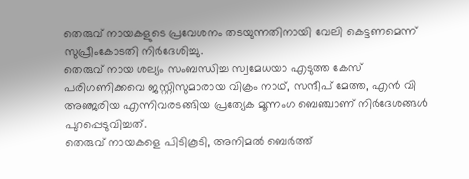തെരുവ് നായകളുടെ പ്രവേശനം തടയുന്നതിനായി വേലി കെട്ടണമെന്ന് സുപ്രീംകോടതി നിര്‍ദേശിച്ചു.
തെരുവ് നായ ശല്യം സംബന്ധിച്ച സ്വമേധയാ എടുത്ത കേസ് പരിഗണിക്കവെ ജസ്റ്റിസുമാരായ വിക്രം നാഥ്, സന്ദീപ് മേത്ത, എന്‍ വി അഞ്ജരിയ എന്നിവരടങ്ങിയ പ്രത്യേക മൂന്നംഗ ബെഞ്ചാണ് നിര്‍ദേശങ്ങള്‍ പുറപ്പെടുവിച്ചത്.
തെരുവ് നായകളെ പിടികൂടി, അനിമല്‍ ബെര്‍ത്ത്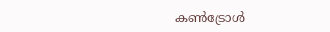കണ്‍ട്രോള്‍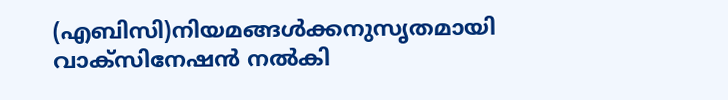(എബിസി)നിയമങ്ങള്‍ക്കനുസൃതമായി വാക്‌സിനേഷന്‍ നല്‍കി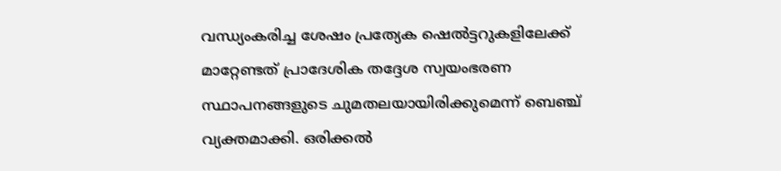വന്ധ്യംകരിച്ച ശേഷം പ്രത്യേക ഷെല്‍ട്ടറുകളിലേക്ക് മാറ്റേണ്ടത് പ്രാദേശിക തദ്ദേശ സ്വയംഭരണ സ്ഥാപനങ്ങളുടെ ചുമതലയായിരിക്കുമെന്ന് ബെഞ്ച് വ്യക്തമാക്കി. ഒരിക്കല്‍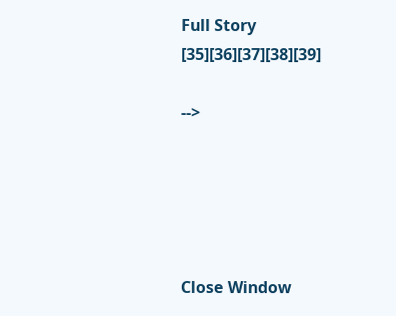Full Story
[35][36][37][38][39]

-->





Close Window